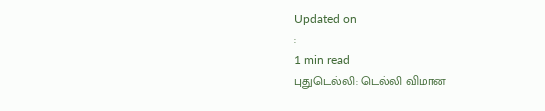Updated on
:
1 min read
புதுடெல்லி: டெல்லி விமான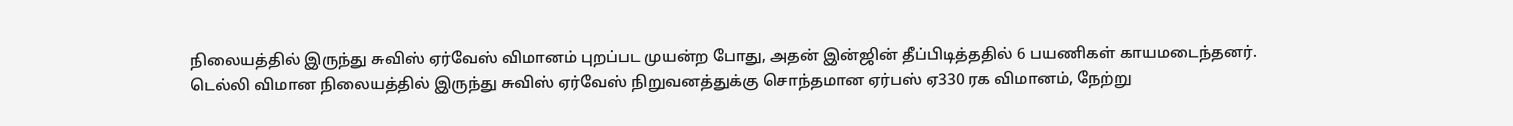நிலையத்தில் இருந்து சுவிஸ் ஏர்வேஸ் விமானம் புறப்பட முயன்ற போது, அதன் இன்ஜின் தீப்பிடித்ததில் 6 பயணிகள் காயமடைந்தனர்.
டெல்லி விமான நிலையத்தில் இருந்து சுவிஸ் ஏர்வேஸ் நிறுவனத்துக்கு சொந்தமான ஏர்பஸ் ஏ330 ரக விமானம், நேற்று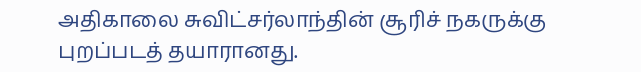அதிகாலை சுவிட்சர்லாந்தின் சூரிச் நகருக்கு புறப்படத் தயாரானது.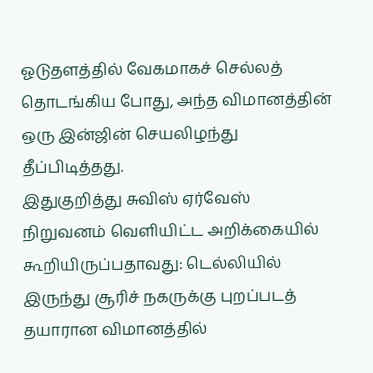ஓடுதளத்தில் வேகமாகச் செல்லத் தொடங்கிய போது, அந்த விமானத்தின் ஒரு இன்ஜின் செயலிழந்து தீப்பிடித்தது.
இதுகுறித்து சுவிஸ் ஏர்வேஸ் நிறுவனம் வெளியிட்ட அறிக்கையில் கூறியிருப்பதாவது: டெல்லியில் இருந்து சூரிச் நகருக்கு புறப்படத் தயாரான விமானத்தில்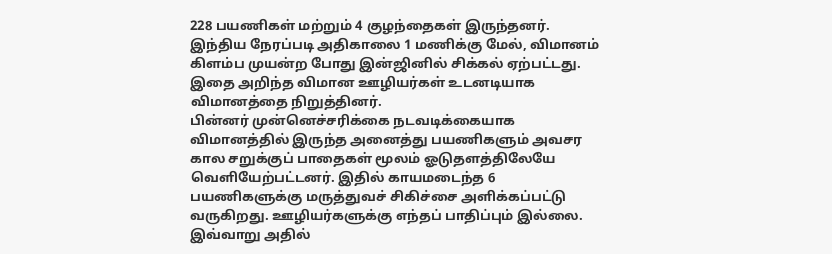228 பயணிகள் மற்றும் 4 குழந்தைகள் இருந்தனர். இந்திய நேரப்படி அதிகாலை 1 மணிக்கு மேல், விமானம் கிளம்ப முயன்ற போது இன்ஜினில் சிக்கல் ஏற்பட்டது. இதை அறிந்த விமான ஊழியர்கள் உடனடியாக விமானத்தை நிறுத்தினர்.
பின்னர் முன்னெச்சரிக்கை நடவடிக்கையாக விமானத்தில் இருந்த அனைத்து பயணிகளும் அவசர கால சறுக்குப் பாதைகள் மூலம் ஓடுதளத்திலேயே வெளியேற்பட்டனர். இதில் காயமடைந்த 6 பயணிகளுக்கு மருத்துவச் சிகிச்சை அளிக்கப்பட்டு வருகிறது. ஊழியர்களுக்கு எந்தப் பாதிப்பும் இல்லை. இவ்வாறு அதில்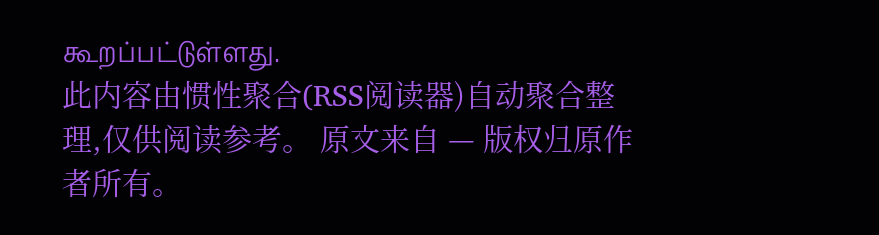கூறப்பட்டுள்ளது.
此内容由惯性聚合(RSS阅读器)自动聚合整理,仅供阅读参考。 原文来自 — 版权归原作者所有。